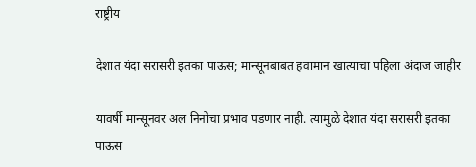राष्ट्रीय

देशात यंदा सरासरी इतका पाऊस; मान्सूनबाबत हवामान खात्याचा पहिला अंदाज जाहीर

यावर्षी मान्सूनवर अल निनोचा प्रभाव पडणार नाही. त्यामुळे देशात यंदा सरासरी इतका पाऊस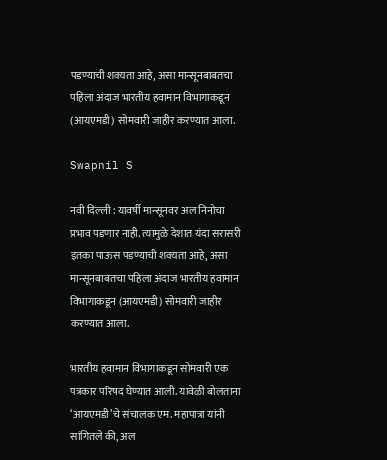पडण्याची शक्यता आहे, असा मान्सूनबाबतचा पहिला अंदाज भारतीय हवामान विभागाकडून (आयएमडी) सोमवारी जाहीर करण्यात आला.

Swapnil S

नवी दिल्ली : यावर्षी मान्सूनवर अल निनोचा प्रभाव पडणार नाही. त्यामुळे देशात यंदा सरासरी इतका पाऊस पडण्याची शक्यता आहे, असा मान्सूनबाबतचा पहिला अंदाज भारतीय हवामान विभागाकडून (आयएमडी) सोमवारी जाहीर करण्यात आला.

भारतीय हवामान विभागाकडून सोमवारी एक पत्रकार परिषद घेण्यात आली. यावेळी बोलताना ‘आयएमडी’चे संचालक एम. महापात्रा यांनी सांगितले की, अल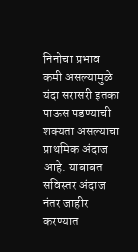निनोचा प्रभाव कमी असल्यामुळे यंदा सरासरी इतका पाऊस पडण्याची शक्यता असल्याचा प्राथमिक अंदाज आहे. याबाबत सविस्तर अंदाज नंतर जाहीर करण्यात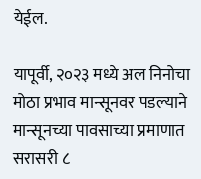येईल.

यापूर्वी, २०२३ मध्ये अल निनोचा मोठा प्रभाव मान्सूनवर पडल्याने मान्सूनच्या पावसाच्या प्रमाणात सरासरी ८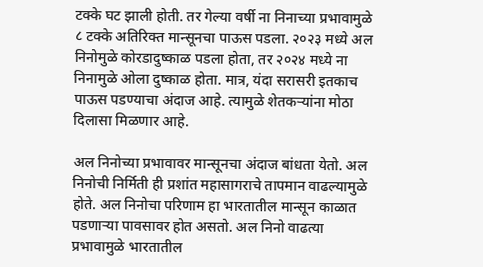टक्के घट झाली होती. तर गेल्या वर्षी ना निनाच्या प्रभावामुळे ८ टक्के अतिरिक्त मान्सूनचा पाऊस पडला. २०२३ मध्ये अल निनोमुळे कोरडादुष्काळ पडला होता, तर २०२४ मध्ये ना निनामुळे ओला दुष्काळ होता. मात्र, यंदा सरासरी इतकाच पाऊस पडण्याचा अंदाज आहे. त्यामुळे शेतकऱ्यांना मोठा दिलासा मिळणार आहे.

अल निनोच्या प्रभावावर मान्सूनचा अंदाज बांधता येतो. अल निनोची निर्मिती ही प्रशांत महासागराचे तापमान वाढल्यामुळे होते. अल निनोचा परिणाम हा भारतातील मान्सून काळात पडणाऱ्या पावसावर होत असतो. अल निनो वाढत्या प्रभावामुळे भारतातील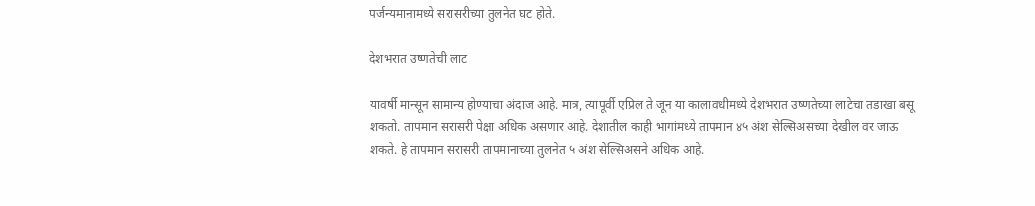पर्जन्यमानामध्ये सरासरीच्या तुलनेत घट होते.

देशभरात उष्णतेची लाट

यावर्षी मान्सून सामान्य होण्याचा अंदाज आहे. मात्र, त्यापूर्वी एप्रिल ते जून या कालावधीमध्ये देशभरात उष्णतेच्या लाटेचा तडाखा बसू शकतो. तापमान सरासरी पेक्षा अधिक असणार आहे. देशातील काही भागांमध्ये तापमान ४५ अंश सेल्सिअसच्या देखील वर जाऊ शकते. हे तापमान सरासरी तापमानाच्या तुलनेत ५ अंश सेल्सिअसने अधिक आहे.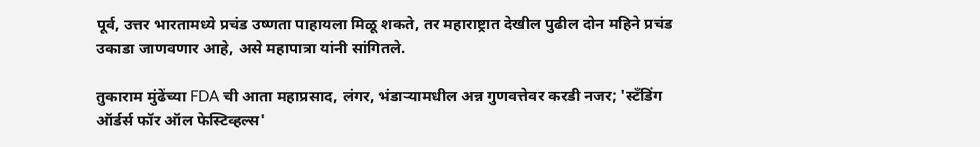पूर्व, उत्तर भारतामध्ये प्रचंड उष्णता पाहायला मिळू शकते, तर महाराष्ट्रात देखील पुढील दोन महिने प्रचंड उकाडा जाणवणार आहे, असे महापात्रा यांनी सांगितले.

तुकाराम मुंढेंच्या FDA ची आता महाप्रसाद, लंगर, भंडाऱ्यामधील अन्न गुणवत्तेवर करडी नजर; 'स्टँडिंग ऑर्डर्स फॉर ऑल फेस्टिव्हल्स'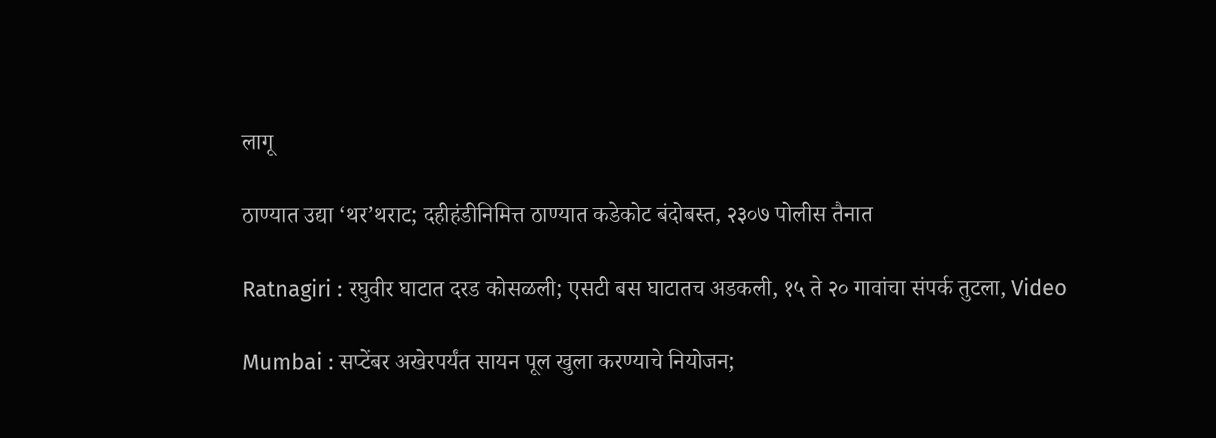लागू

ठाण्यात उद्या ‘थर’थराट; दहीहंडीनिमित्त ठाण्यात कडेकोट बंदोबस्त, २३०७ पोलीस तैनात

Ratnagiri : रघुवीर घाटात दरड कोसळली; एसटी बस घाटातच अडकली, १५ ते २० गावांचा संपर्क तुटला, Video

Mumbai : सप्टेंबर अखेरपर्यंत सायन पूल खुला करण्याचे नियोजन;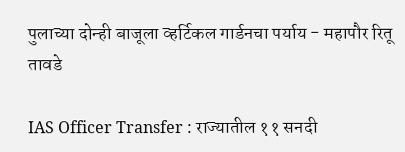पुलाच्या दोन्ही बाजूला व्हर्टिकल गार्डनचा पर्याय - महापौर रितू तावडे

IAS Officer Transfer : राज्यातील ११ सनदी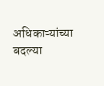अधिकाऱ्यांच्या बदल्या